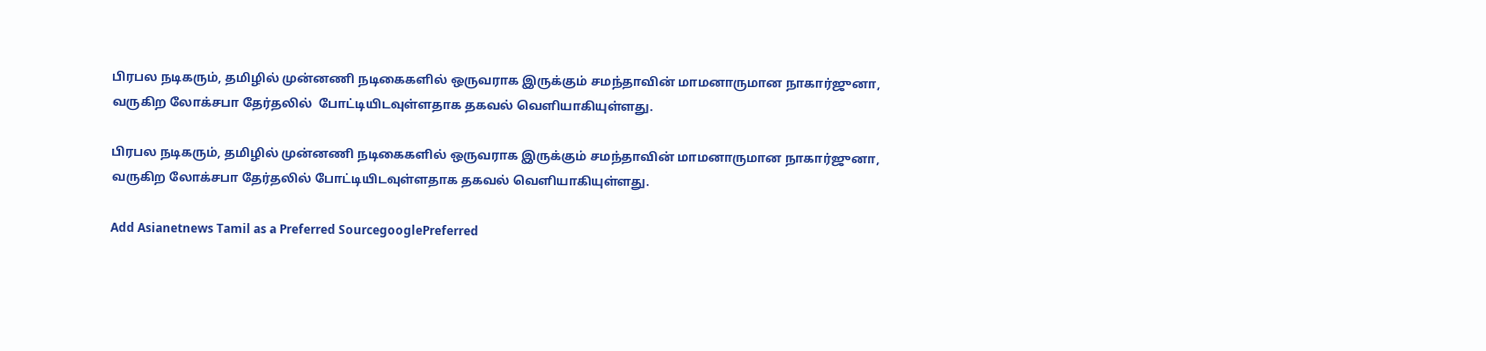பிரபல நடிகரும், தமிழில் முன்னணி நடிகைகளில் ஒருவராக இருக்கும் சமந்தாவின் மாமனாருமான நாகார்ஜுனா, வருகிற லோக்சபா தேர்தலில்  போட்டியிடவுள்ளதாக தகவல் வெளியாகியுள்ளது.

பிரபல நடிகரும், தமிழில் முன்னணி நடிகைகளில் ஒருவராக இருக்கும் சமந்தாவின் மாமனாருமான நாகார்ஜுனா, வருகிற லோக்சபா தேர்தலில் போட்டியிடவுள்ளதாக தகவல் வெளியாகியுள்ளது.

Add Asianetnews Tamil as a Preferred SourcegooglePreferred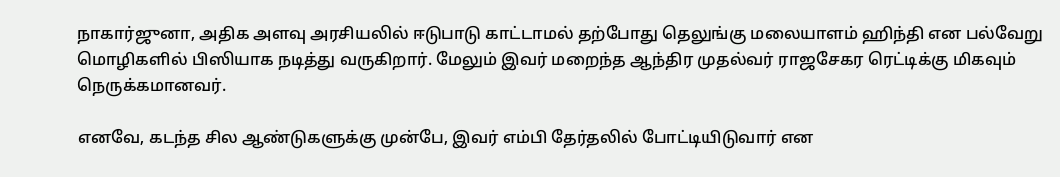நாகார்ஜுனா, அதிக அளவு அரசியலில் ஈடுபாடு காட்டாமல் தற்போது தெலுங்கு மலையாளம் ஹிந்தி என பல்வேறு மொழிகளில் பிஸியாக நடித்து வருகிறார். மேலும் இவர் மறைந்த ஆந்திர முதல்வர் ராஜசேகர ரெட்டிக்கு மிகவும் நெருக்கமானவர்.

எனவே, கடந்த சில ஆண்டுகளுக்கு முன்பே, இவர் எம்பி தேர்தலில் போட்டியிடுவார் என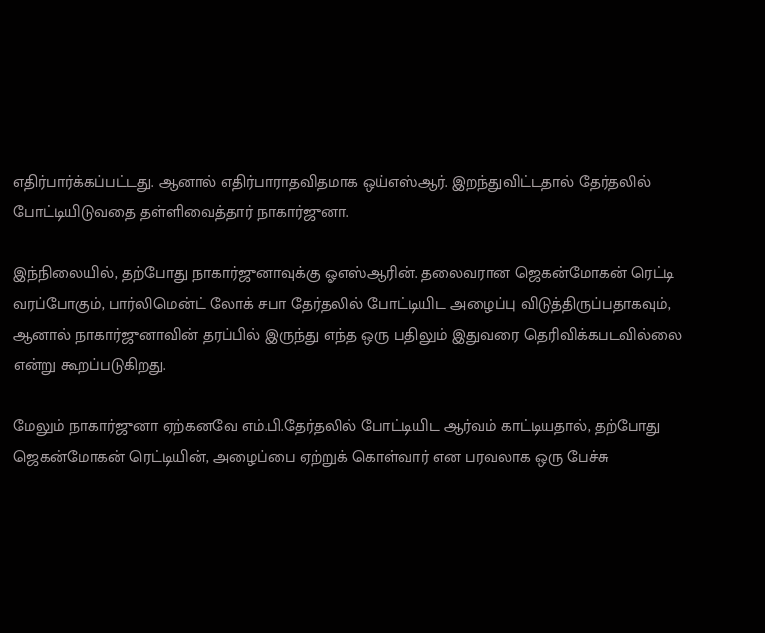எதிர்பார்க்கப்பட்டது. ஆனால் எதிர்பாராதவிதமாக ஒய்எஸ்ஆர். இறந்துவிட்டதால் தேர்தலில் போட்டியிடுவதை தள்ளிவைத்தார் நாகார்ஜுனா.

இந்நிலையில், தற்போது நாகார்ஜுனாவுக்கு ஓஎஸ்ஆரின். தலைவரான ஜெகன்மோகன் ரெட்டி வரப்போகும், பார்லிமென்ட் லோக் சபா தேர்தலில் போட்டியிட அழைப்பு விடுத்திருப்பதாகவும், ஆனால் நாகார்ஜுனாவின் தரப்பில் இருந்து எந்த ஒரு பதிலும் இதுவரை தெரிவிக்கபடவில்லை என்று கூறப்படுகிறது.

மேலும் நாகார்ஜுனா ஏற்கனவே எம்.பி.தேர்தலில் போட்டியிட ஆர்வம் காட்டியதால், தற்போது ஜெகன்மோகன் ரெட்டியின், அழைப்பை ஏற்றுக் கொள்வார் என பரவலாக ஒரு பேச்சு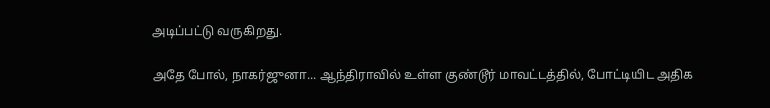அடிப்பட்டு வருகிறது.

அதே போல், நாகர்ஜுனா... ஆந்திராவில் உள்ள குண்டூர் மாவட்டத்தில், போட்டியிட அதிக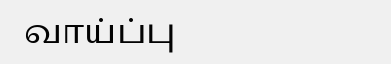வாய்ப்பு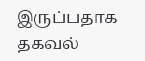இருப்பதாக தகவல்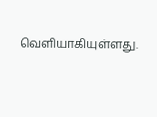வெளியாகியுள்ளது.